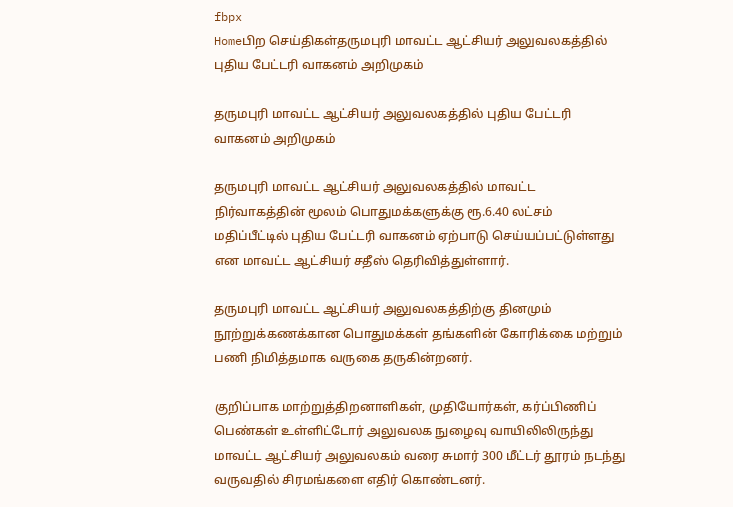fbpx
Homeபிற செய்திகள்தருமபுரி மாவட்ட ஆட்சியர் அலுவலகத்தில் புதிய பேட்டரி வாகனம் அறிமுகம்

தருமபுரி மாவட்ட ஆட்சியர் அலுவலகத்தில் புதிய பேட்டரி வாகனம் அறிமுகம்

தருமபுரி மாவட்ட ஆட்சியர் அலுவலகத்தில் மாவட்ட நிர்வாகத்தின் மூலம் பொதுமக்களுக்கு ரூ.6.40 லட்சம் மதிப்பீட்டில் புதிய பேட்டரி வாகனம் ஏற்பாடு செய்யப்பட்டுள்ளது என மாவட்ட ஆட்சியர் சதீஸ் தெரிவித்துள்ளார்.

தருமபுரி மாவட்ட ஆட்சியர் அலுவலகத்திற்கு தினமும் நூற்றுக்கணக்கான பொதுமக்கள் தங்களின் கோரிக்கை மற்றும் பணி நிமித்தமாக வருகை தருகின்றனர்.

குறிப்பாக மாற்றுத்திறனாளிகள், முதியோர்கள், கர்ப்பிணிப் பெண்கள் உள்ளிட்டோர் அலுவலக நுழைவு வாயிலிலிருந்து மாவட்ட ஆட்சியர் அலுவலகம் வரை சுமார் 300 மீட்டர் தூரம் நடந்து வருவதில் சிரமங்களை எதிர் கொண்டனர்.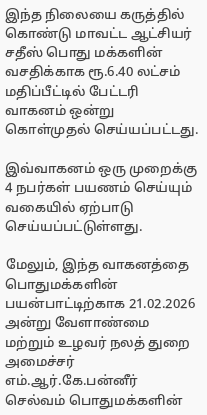இந்த நிலையை கருத்தில் கொண்டு மாவட்ட ஆட்சியர் சதீஸ் பொது மக்களின் வசதிக்காக ரூ.6.40 லட்சம் மதிப்பீட்டில் பேட்டரி வாகனம் ஒன்று கொள்முதல் செய்யப்பட்டது.

இவ்வாகனம் ஒரு முறைக்கு 4 நபர்கள் பயணம் செய்யும் வகையில் ஏற்பாடு செய்யப்பட்டுள்ளது.

மேலும், இந்த வாகனத்தை பொதுமக்களின் பயன்பாட்டிற்காக 21.02.2026 அன்று வேளாண்மை மற்றும் உழவர் நலத் துறை அமைச்சர் எம்.ஆர்.கே.பன்னீர் செல்வம் பொதுமக்களின்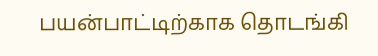பயன்பாட்டிற்காக தொடங்கி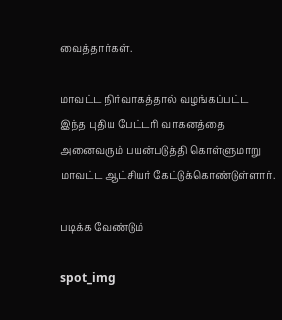வைத்தார்கள்.

மாவட்ட நிர்வாகத்தால் வழங்கப்பட்ட இந்த புதிய பேட்டரி வாகனத்தை அனைவரும் பயன்படுத்தி கொள்ளுமாறு மாவட்ட ஆட்சியர் கேட்டுக்கொண்டுள்ளார்.

படிக்க வேண்டும்

spot_img